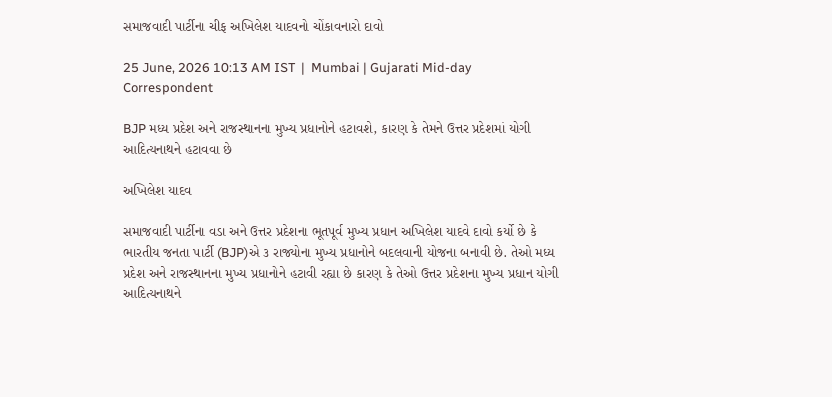સમાજવાદી પાર્ટીના ચીફ અખિલેશ યાદવનો ચોંકાવનારો દાવો

25 June, 2026 10:13 AM IST  |  Mumbai | Gujarati Mid-day Correspondent

BJP મધ્ય પ્રદેશ અને રાજસ્થાનના મુખ્ય પ્રધાનોને હટાવશે, કારણ કે તેમને ઉત્તર પ્રદેશમાં યોગી આદિત્યનાથને હટાવવા છે

અખિલેશ યાદવ

સમાજવાદી પાર્ટીના વડા અને ઉત્તર પ્રદેશના ભૂતપૂર્વ મુખ્ય પ્રધાન અખિલેશ યાદવે દાવો કર્યો છે કે ભારતીય જનતા પાર્ટી (BJP)એ ૩ રાજ્યોના મુખ્ય પ્રધાનોને બદલવાની યોજના બનાવી છે. તેઓ મધ્ય પ્રદેશ અને રાજસ્થાનના મુખ્ય પ્રધાનોને હટાવી રહ્યા છે કારણ કે તેઓ ઉત્તર પ્રદેશના મુખ્ય પ્રધાન યોગી આદિત્યનાથને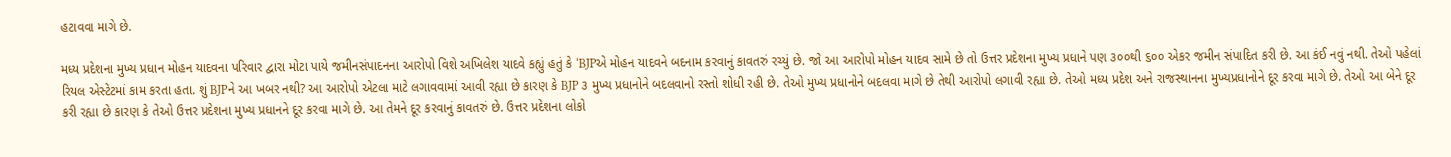હટાવવા માગે છે.

મધ્ય પ્રદેશના મુખ્ય પ્રધાન મોહન યાદવના પરિવાર દ્વારા મોટા પાયે જમીનસંપાદનના આરોપો વિશે અખિલેશ યાદવે કહ્યું હતું કે ‘BJPએ મોહન યાદવને બદનામ કરવાનું કાવતરું રચ્યું છે. જો આ આરોપો મોહન યાદવ સામે છે તો ઉત્તર પ્રદેશના મુખ્ય પ્રધાને પણ ૩૦૦થી ૬૦૦ એકર જમીન સંપાદિત કરી છે. આ કંઈ નવું નથી. તેઓ પહેલાં રિયલ એસ્ટેટમાં કામ કરતા હતા. શું BJPને આ ખબર નથી? આ આરોપો એટલા માટે લગાવવામાં આવી રહ્યા છે કારણ કે BJP ૩ મુખ્ય પ્રધાનોને બદલવાનો રસ્તો શોધી રહી છે. તેઓ મુખ્ય પ્રધાનોને બદલવા માગે છે તેથી આરોપો લગાવી રહ્યા છે. તેઓ મધ્ય પ્રદેશ અને રાજસ્થાનના મુખ્યપ્રધાનોને દૂર કરવા માગે છે. તેઓ આ બેને દૂર કરી રહ્યા છે કારણ કે તેઓ ઉત્તર પ્રદેશના મુખ્ય પ્રધાનને દૂર કરવા માગે છે. આ તેમને દૂર કરવાનું કાવતરું છે. ઉત્તર પ્રદેશના લોકો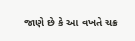જાણે છે કે આ વખતે ચક્ર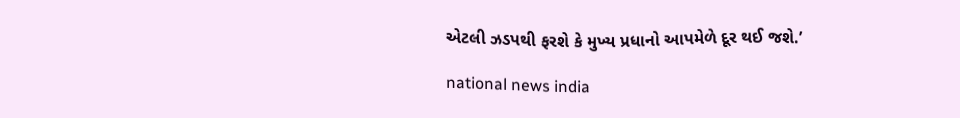એટલી ઝડપથી ફરશે કે મુખ્ય પ્રધાનો આપમેળે દૂર થઈ જશે.’

national news india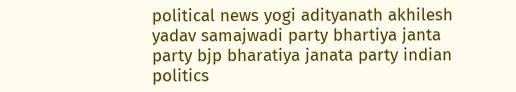political news yogi adityanath akhilesh yadav samajwadi party bhartiya janta party bjp bharatiya janata party indian politics